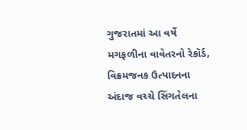ગુજરાતમાં આ વર્ષે મગફળીના વાવેતરનો રેકૉર્ડ, વિક્રમજનક ઉત્પાદનના અંદાજ વચ્ચે સિંગતેલના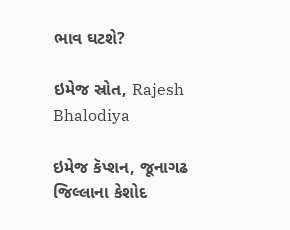ભાવ ઘટશે?

ઇમેજ સ્રોત, Rajesh Bhalodiya

ઇમેજ કૅપ્શન, જૂનાગઢ જિલ્લાના કેશોદ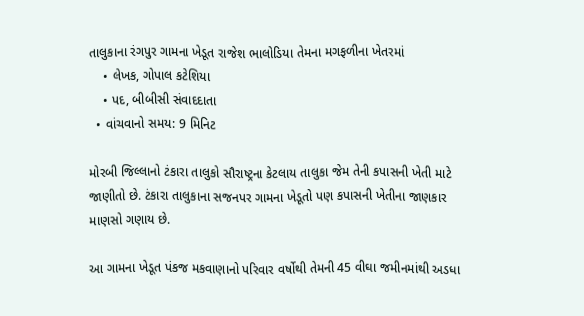તાલુકાના રંગપુર ગામના ખેડૂત રાજેશ ભાલોડિયા તેમના મગફળીના ખેતરમાં
    • લેખક, ગોપાલ કટેશિયા
    • પદ, બીબીસી સંવાદદાતા
  • વાંચવાનો સમય: 9 મિનિટ

મોરબી જિલ્લાનો ટંકારા તાલુકો સૌરાષ્ટ્રના કેટલાય તાલુકા જેમ તેની કપાસની ખેતી માટે જાણીતો છે. ટંકારા તાલુકાના સજનપર ગામના ખેડૂતો પણ કપાસની ખેતીના જાણકાર માણસો ગણાય છે.

આ ગામના ખેડૂત પંકજ મકવાણાનો પરિવાર વર્ષોથી તેમની 45 વીઘા જમીનમાંથી અડધા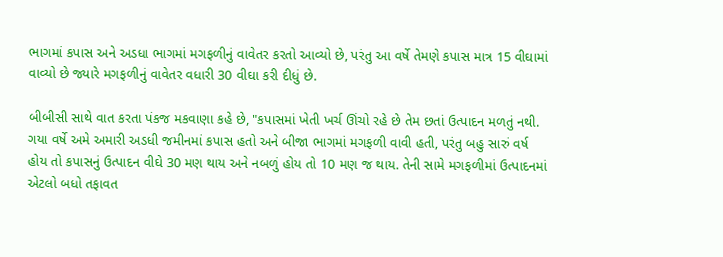ભાગમાં કપાસ અને અડધા ભાગમાં મગફળીનું વાવેતર કરતો આવ્યો છે, પરંતુ આ વર્ષે તેમણે કપાસ માત્ર 15 વીઘામાં વાવ્યો છે જ્યારે મગફળીનું વાવેતર વધારી 30 વીઘા કરી દીધું છે.

બીબીસી સાથે વાત કરતા પંકજ મકવાણા કહે છે, "કપાસમાં ખેતી ખર્ચ ઊંચો રહે છે તેમ છતાં ઉત્પાદન મળતું નથી. ગયા વર્ષે અમે અમારી અડધી જમીનમાં કપાસ હતો અને બીજા ભાગમાં મગફળી વાવી હતી, પરંતુ બહુ સારું વર્ષ હોય તો કપાસનું ઉત્પાદન વીઘે 30 મણ થાય અને નબળું હોય તો 10 મણ જ થાય. તેની સામે મગફળીમાં ઉત્પાદનમાં એટલો બધો તફાવત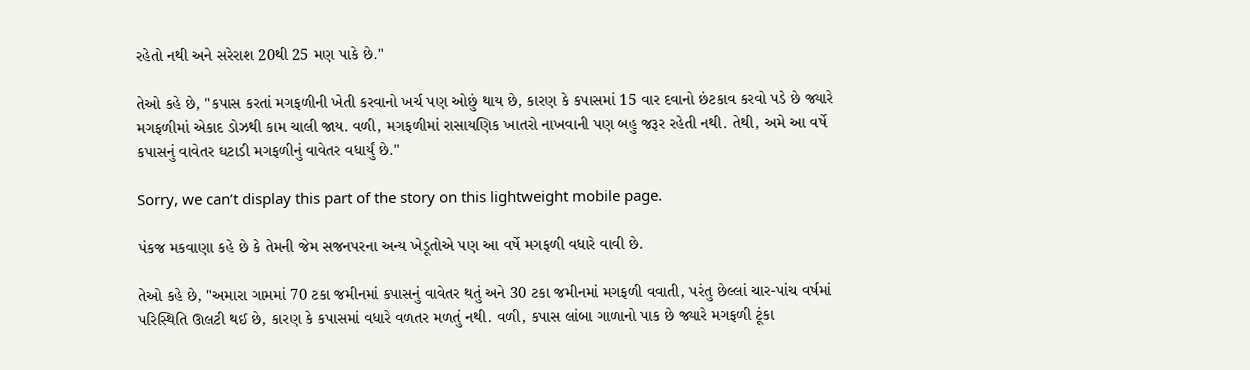રહેતો નથી અને સરેરાશ 20થી 25 મણ પાકે છે."

તેઓ કહે છે, "કપાસ કરતાં મગફળીની ખેતી કરવાનો ખર્ચ પણ ઓછું થાય છે, કારણ કે કપાસમાં 15 વાર દવાનો છંટકાવ કરવો પડે છે જ્યારે મગફળીમાં એકાદ ડોઝથી કામ ચાલી જાય. વળી, મગફળીમાં રાસાયણિક ખાતરો નાખવાની પણ બહુ જરૂર રહેતી નથી. તેથી, અમે આ વર્ષે કપાસનું વાવેતર ઘટાડી મગફળીનું વાવેતર વધાર્યું છે."

Sorry, we can’t display this part of the story on this lightweight mobile page.

પંકજ મકવાણા કહે છે કે તેમની જેમ સજનપરના અન્ય ખેડૂતોએ પણ આ વર્ષે મગફળી વધારે વાવી છે.

તેઓ કહે છે, "અમારા ગામમાં 70 ટકા જમીનમાં કપાસનું વાવેતર થતું અને 30 ટકા જમીનમાં મગફળી વવાતી, પરંતુ છેલ્લાં ચાર-પાંચ વર્ષમાં પરિસ્થિતિ ઊલટી થઈ છે, કારણ કે કપાસમાં વધારે વળતર મળતું નથી. વળી, કપાસ લાંબા ગાળાનો પાક છે જ્યારે મગફળી ટૂંકા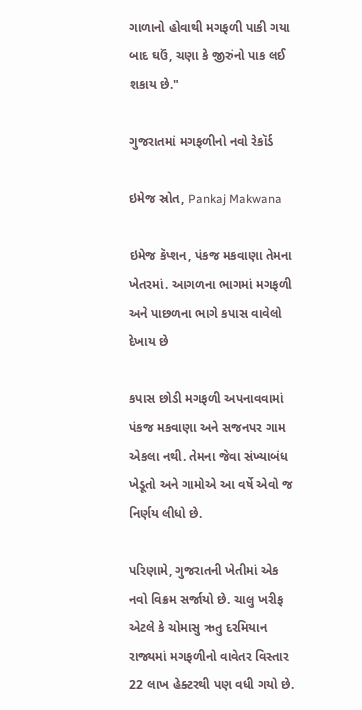ગાળાનો હોવાથી મગફળી પાકી ગયા બાદ ઘઉં, ચણા કે જીરુંનો પાક લઈ શકાય છે."

ગુજરાતમાં મગફળીનો નવો રેકૉર્ડ

ઇમેજ સ્રોત, Pankaj Makwana

ઇમેજ કૅપ્શન, પંકજ મકવાણા તેમના ખેતરમાં. આગળના ભાગમાં મગફળી અને પાછળના ભાગે કપાસ વાવેલો દેખાય છે

કપાસ છોડી મગફળી અપનાવવામાં પંકજ મકવાણા અને સજનપર ગામ એકલા નથી. તેમના જેવા સંખ્યાબંધ ખેડૂતો અને ગામોએ આ વર્ષે એવો જ નિર્ણય લીધો છે.

પરિણામે, ગુજરાતની ખેતીમાં એક નવો વિક્રમ સર્જાયો છે. ચાલુ ખરીફ એટલે કે ચોમાસુ ઋતુ દરમિયાન રાજ્યમાં મગફળીનો વાવેતર વિસ્તાર 22 લાખ હેક્ટરથી પણ વધી ગયો છે.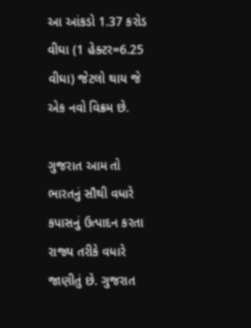આ આંકડો 1.37 કરોડ વીઘા (1 હેક્ટર=6.25 વીઘા) જેટલો થાય જે એક નવો વિક્રમ છે.

ગુજરાત આમ તો ભારતનું સૌથી વધારે કપાસનું ઉત્પાદન કરતા રાજ્ય તરીકે વધારે જાણીતું છે. ગુજરાત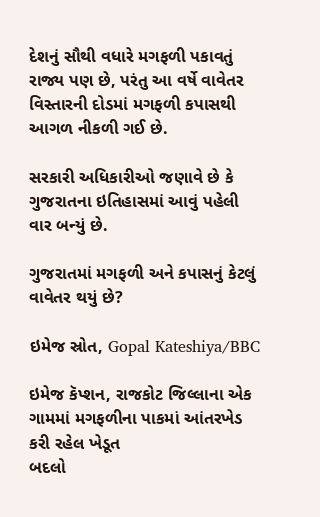દેશનું સૌથી વધારે મગફળી પકાવતું રાજ્ય પણ છે, પરંતુ આ વર્ષે વાવેતર વિસ્તારની દોડમાં મગફળી કપાસથી આગળ નીકળી ગઈ છે.

સરકારી અધિકારીઓ જણાવે છે કે ગુજરાતના ઇતિહાસમાં આવું પહેલી વાર બન્યું છે.

ગુજરાતમાં મગફળી અને કપાસનું કેટલું વાવેતર થયું છે?

ઇમેજ સ્રોત, Gopal Kateshiya/BBC

ઇમેજ કૅપ્શન, રાજકોટ જિલ્લાના એક ગામમાં મગફળીના પાકમાં આંતરખેડ કરી રહેલ ખેડૂત
બદલો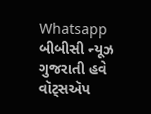Whatsapp
બીબીસી ન્યૂઝ ગુજરાતી હવે વૉટ્સઍપ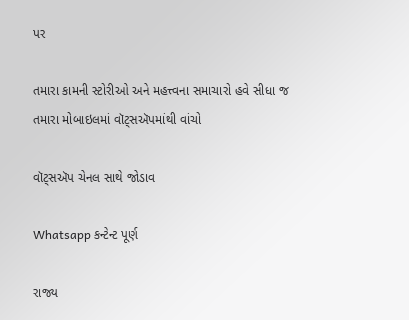પર

તમારા કામની સ્ટોરીઓ અને મહત્ત્વના સમાચારો હવે સીધા જ તમારા મોબાઇલમાં વૉટ્સઍપમાંથી વાંચો

વૉટ્સઍપ ચેનલ સાથે જોડાવ

Whatsapp કન્ટેન્ટ પૂર્ણ

રાજ્ય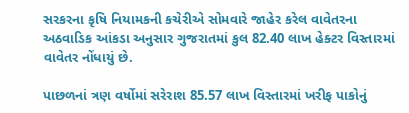સરકરના કૃષિ નિયામકની કચેરીએ સોમવારે જાહેર કરેલ વાવેતરના અઠવાડિક આંકડા અનુસાર ગુજરાતમાં કુલ 82.40 લાખ હેક્ટર વિસ્તારમાં વાવેતર નોંધાયું છે.

પાછળનાં ત્રણ વર્ષોમાં સરેરાશ 85.57 લાખ વિસ્તારમાં ખરીફ પાકોનું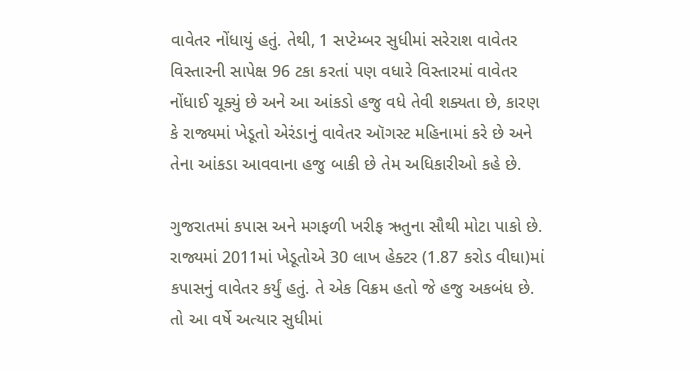વાવેતર નોંધાયું હતું. તેથી, 1 સપ્ટેમ્બર સુધીમાં સરેરાશ વાવેતર વિસ્તારની સાપેક્ષ 96 ટકા કરતાં પણ વધારે વિસ્તારમાં વાવેતર નોંધાઈ ચૂક્યું છે અને આ આંકડો હજુ વધે તેવી શક્યતા છે, કારણ કે રાજ્યમાં ખેડૂતો એરંડાનું વાવેતર ઑગસ્ટ મહિનામાં કરે છે અને તેના આંકડા આવવાના હજુ બાકી છે તેમ અધિકારીઓ કહે છે.

ગુજરાતમાં કપાસ અને મગફળી ખરીફ ઋતુના સૌથી મોટા પાકો છે. રાજ્યમાં 2011માં ખેડૂતોએ 30 લાખ હેક્ટર (1.87 કરોડ વીઘા)માં કપાસનું વાવેતર કર્યું હતું. તે એક વિક્રમ હતો જે હજુ અકબંધ છે. તો આ વર્ષે અત્યાર સુધીમાં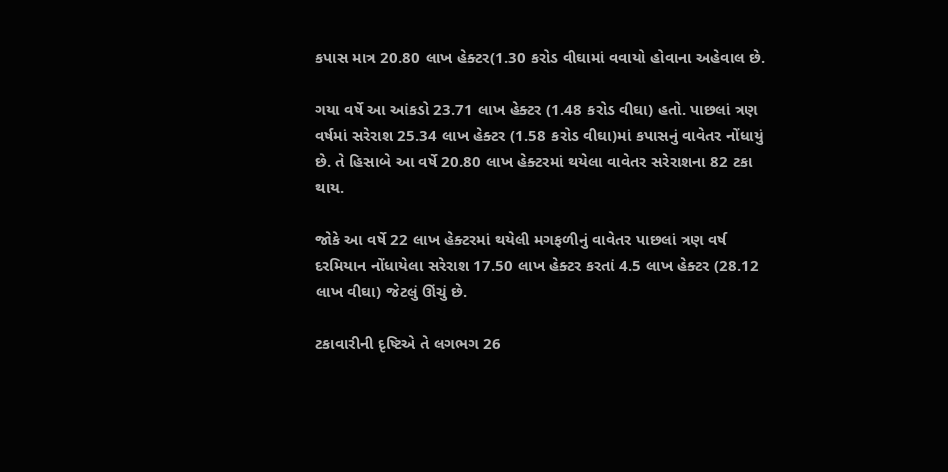કપાસ માત્ર 20.80 લાખ હેક્ટર(1.30 કરોડ વીઘામાં વવાયો હોવાના અહેવાલ છે.

ગયા વર્ષે આ આંકડો 23.71 લાખ હેક્ટર (1.48 કરોડ વીઘા) હતો. પાછલાં ત્રણ વર્ષમાં સરેરાશ 25.34 લાખ હેક્ટર (1.58 કરોડ વીઘા)માં કપાસનું વાવેતર નોંધાયું છે. તે હિસાબે આ વર્ષે 20.80 લાખ હેક્ટરમાં થયેલા વાવેતર સરેરાશના 82 ટકા થાય.

જોકે આ વર્ષે 22 લાખ હેક્ટરમાં થયેલી મગફળીનું વાવેતર પાછલાં ત્રણ વર્ષ દરમિયાન નોંધાયેલા સરેરાશ 17.50 લાખ હેક્ટર કરતાં 4.5 લાખ હેક્ટર (28.12 લાખ વીઘા) જેટલું ઊંચું છે.

ટકાવારીની દૃષ્ટિએ તે લગભગ 26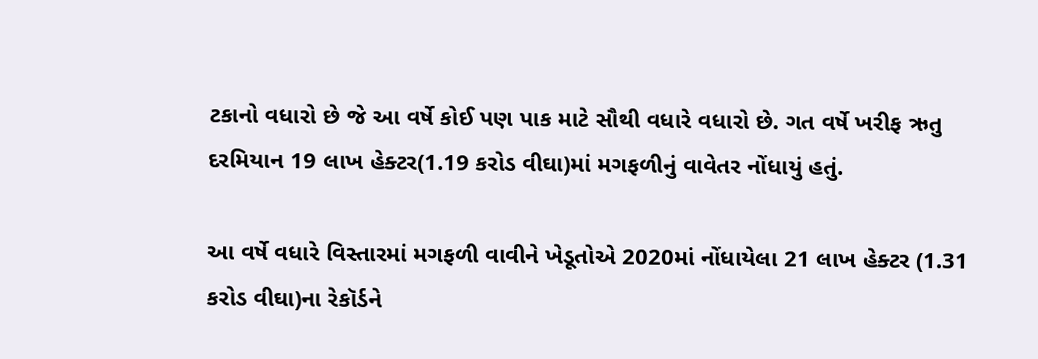ટકાનો વધારો છે જે આ વર્ષે કોઈ પણ પાક માટે સૌથી વધારે વધારો છે. ગત વર્ષે ખરીફ ઋતુ દરમિયાન 19 લાખ હેક્ટર(1.19 કરોડ વીઘા)માં મગફળીનું વાવેતર નોંધાયું હતું.

આ વર્ષે વધારે વિસ્તારમાં મગફળી વાવીને ખેડૂતોએ 2020માં નોંધાયેલા 21 લાખ હેક્ટર (1.31 કરોડ વીઘા)ના રેકૉર્ડને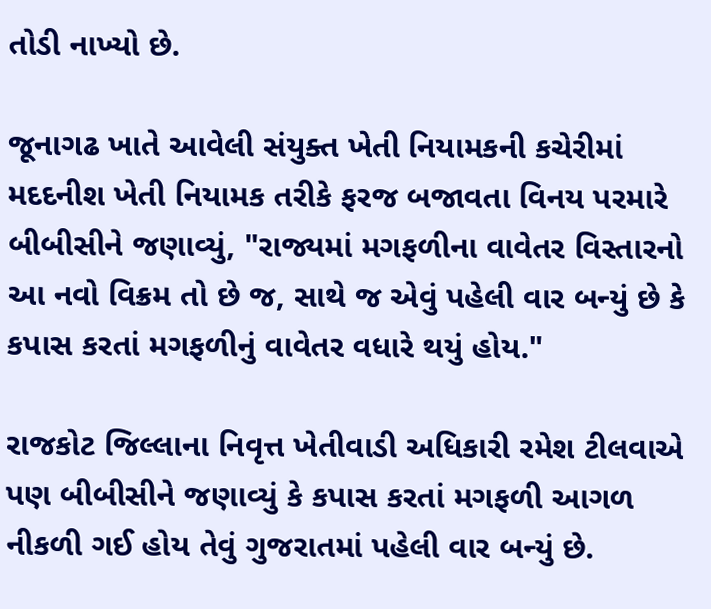તોડી નાખ્યો છે.

જૂનાગઢ ખાતે આવેલી સંયુક્ત ખેતી નિયામકની કચેરીમાં મદદનીશ ખેતી નિયામક તરીકે ફરજ બજાવતા વિનય પરમારે બીબીસીને જણાવ્યું, "રાજ્યમાં મગફળીના વાવેતર વિસ્તારનો આ નવો વિક્રમ તો છે જ, સાથે જ એવું પહેલી વાર બન્યું છે કે કપાસ કરતાં મગફળીનું વાવેતર વધારે થયું હોય."

રાજકોટ જિલ્લાના નિવૃત્ત ખેતીવાડી અધિકારી રમેશ ટીલવાએ પણ બીબીસીને જણાવ્યું કે કપાસ કરતાં મગફળી આગળ નીકળી ગઈ હોય તેવું ગુજરાતમાં પહેલી વાર બન્યું છે.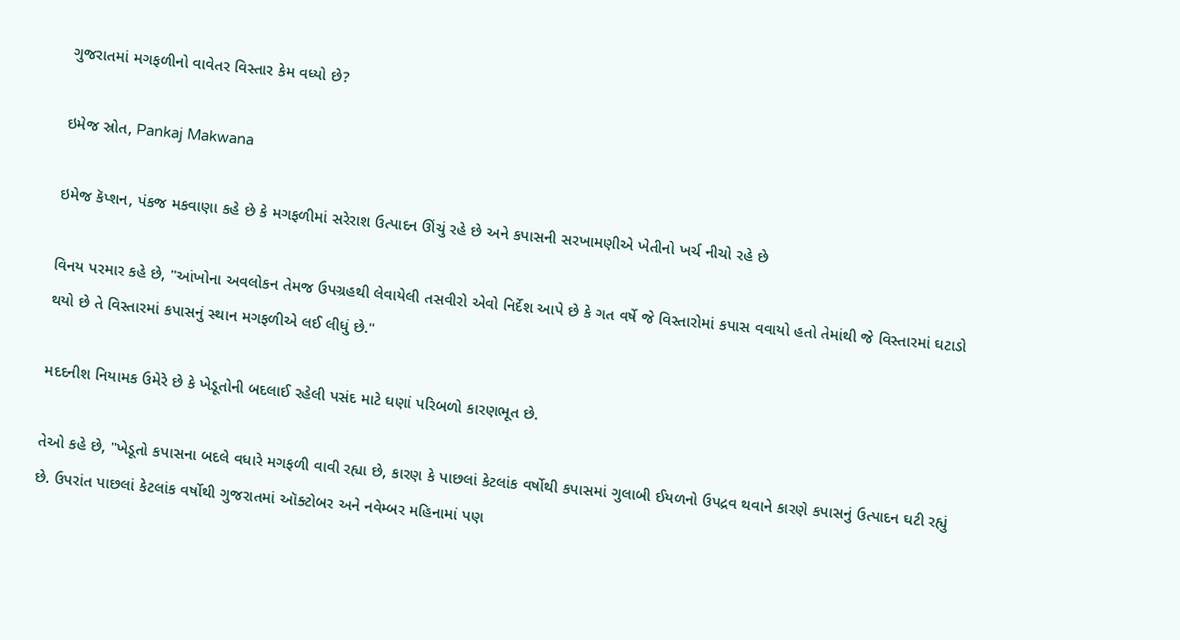ગુજરાતમાં મગફળીનો વાવેતર વિસ્તાર કેમ વધ્યો છે?

ઇમેજ સ્રોત, Pankaj Makwana

ઇમેજ કૅપ્શન, પંકજ મકવાણા કહે છે કે મગફળીમાં સરેરાશ ઉત્પાદન ઊંચું રહે છે અને કપાસની સરખામણીએ ખેતીનો ખર્ચ નીચો રહે છે

વિનય પરમાર કહે છે, "આંખોના અવલોકન તેમજ ઉપગ્રહથી લેવાયેલી તસવીરો એવો નિર્દેશ આપે છે કે ગત વર્ષે જે વિસ્તારોમાં કપાસ વવાયો હતો તેમાંથી જે વિસ્તારમાં ઘટાડો થયો છે તે વિસ્તારમાં કપાસનું સ્થાન મગફળીએ લઈ લીધું છે."

મદદનીશ નિયામક ઉમેરે છે કે ખેડૂતોની બદલાઈ રહેલી પસંદ માટે ઘણાં પરિબળો કારણભૂત છે.

તેઓ કહે છે, "ખેડૂતો કપાસના બદલે વધારે મગફળી વાવી રહ્યા છે, કારણ કે પાછલાં કેટલાંક વર્ષોથી કપાસમાં ગુલાબી ઈયળનો ઉપદ્રવ થવાને કારણે કપાસનું ઉત્પાદન ઘટી રહ્યું છે. ઉપરાંત પાછલાં કેટલાંક વર્ષોથી ગુજરાતમાં ઑક્ટોબર અને નવેમ્બર મહિનામાં પણ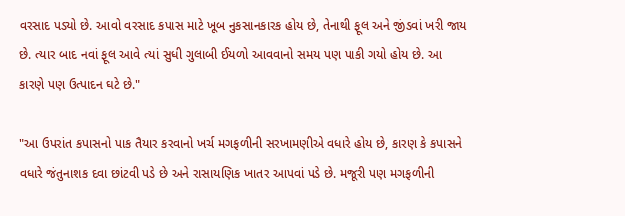વરસાદ પડ્યો છે. આવો વરસાદ કપાસ માટે ખૂબ નુકસાનકારક હોય છે, તેનાથી ફૂલ અને જીંડવાં ખરી જાય છે. ત્યાર બાદ નવાં ફૂલ આવે ત્યાં સુધી ગુલાબી ઈયળો આવવાનો સમય પણ પાકી ગયો હોય છે. આ કારણે પણ ઉત્પાદન ઘટે છે."

"આ ઉપરાંત કપાસનો પાક તૈયાર કરવાનો ખર્ચ મગફળીની સરખામણીએ વધારે હોય છે, કારણ કે કપાસને વધારે જંતુનાશક દવા છાંટવી પડે છે અને રાસાયણિક ખાતર આપવાં પડે છે. મજૂરી પણ મગફળીની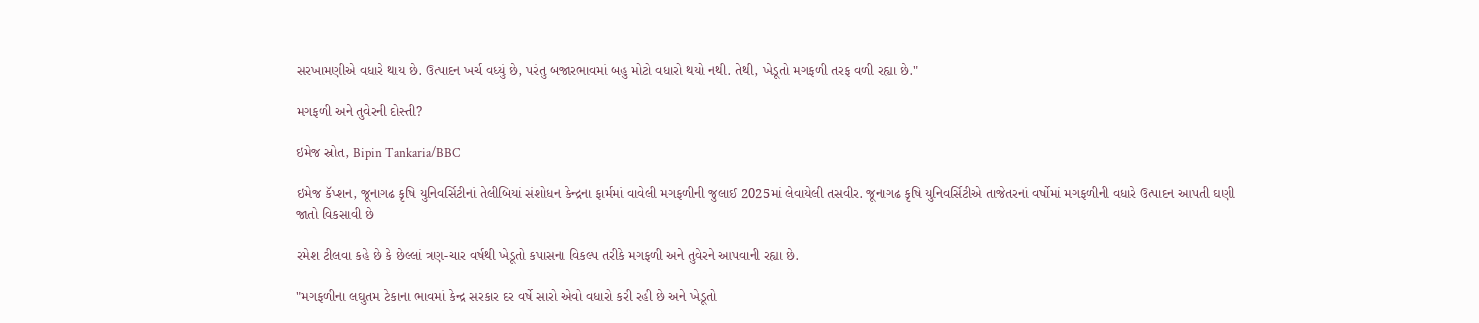સરખામણીએ વધારે થાય છે. ઉત્પાદન ખર્ચ વધ્યું છે, પરંતુ બજારભાવમાં બહુ મોટો વધારો થયો નથી. તેથી, ખેડૂતો મગફળી તરફ વળી રહ્યા છે."

મગફળી અને તુવેરની દોસ્તી?

ઇમેજ સ્રોત, Bipin Tankaria/BBC

ઇમેજ કૅપ્શન, જૂનાગઢ કૃષિ યુનિવર્સિટીનાં તેલીબિયાં સંશોધન કેન્દ્રના ફાર્મમાં વાવેલી મગફળીની જુલાઈ 2025માં લેવાયેલી તસવીર. જૂનાગઢ કૃષિ યુનિવર્સિટીએ તાજેતરનાં વર્ષોમાં મગફળીની વધારે ઉત્પાદન આપતી ઘણી જાતો વિકસાવી છે

રમેશ ટીલવા કહે છે કે છેલ્લાં ત્રણ-ચાર વર્ષથી ખેડૂતો કપાસના વિકલ્પ તરીકે મગફળી અને તુવેરને આપવાની રહ્યા છે.

"મગફળીના લઘુતમ ટેકાના ભાવમાં કેન્દ્ર સરકાર દર વર્ષે સારો એવો વધારો કરી રહી છે અને ખેડૂતો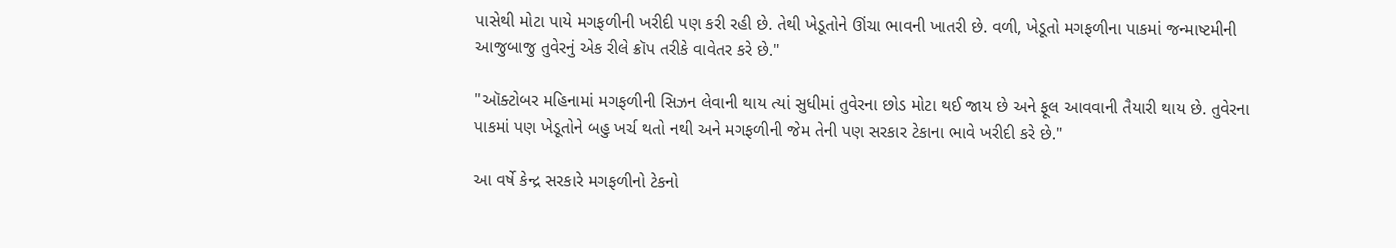પાસેથી મોટા પાયે મગફળીની ખરીદી પણ કરી રહી છે. તેથી ખેડૂતોને ઊંચા ભાવની ખાતરી છે. વળી, ખેડૂતો મગફળીના પાકમાં જન્માષ્ટમીની આજુબાજુ તુવેરનું એક રીલે ક્રૉપ તરીકે વાવેતર કરે છે."

"ઑક્ટોબર મહિનામાં મગફળીની સિઝન લેવાની થાય ત્યાં સુધીમાં તુવેરના છોડ મોટા થઈ જાય છે અને ફૂલ આવવાની તૈયારી થાય છે. તુવેરના પાકમાં પણ ખેડૂતોને બહુ ખર્ચ થતો નથી અને મગફળીની જેમ તેની પણ સરકાર ટેકાના ભાવે ખરીદી કરે છે."

આ વર્ષે કેન્દ્ર સરકારે મગફળીનો ટેકનો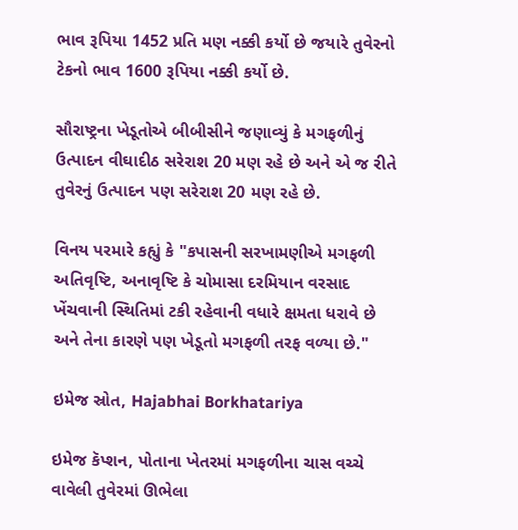ભાવ રૂપિયા 1452 પ્રતિ મણ નક્કી કર્યો છે જયારે તુવેરનો ટેકનો ભાવ 1600 રૂપિયા નક્કી કર્યો છે.

સૌરાષ્ટ્રના ખેડૂતોએ બીબીસીને જણાવ્યું કે મગફળીનું ઉત્પાદન વીઘાદીઠ સરેરાશ 20 મણ રહે છે અને એ જ રીતે તુવેરનું ઉત્પાદન પણ સરેરાશ 20 મણ રહે છે.

વિનય પરમારે કહ્યું કે "કપાસની સરખામણીએ મગફળી અતિવૃષ્ટિ, અનાવૃષ્ટિ કે ચોમાસા દરમિયાન વરસાદ ખેંચવાની સ્થિતિમાં ટકી રહેવાની વધારે ક્ષમતા ધરાવે છે અને તેના કારણે પણ ખેડૂતો મગફળી તરફ વળ્યા છે."

ઇમેજ સ્રોત, Hajabhai Borkhatariya

ઇમેજ કૅપ્શન, પોતાના ખેતરમાં મગફળીના ચાસ વચ્ચે વાવેલી તુવેરમાં ઊભેલા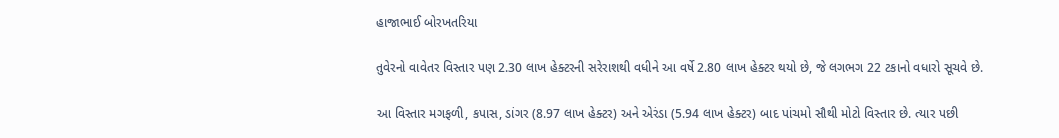હાજાભાઈ બોરખતરિયા

તુવેરનો વાવેતર વિસ્તાર પણ 2.30 લાખ હેક્ટરની સરેરાશથી વધીને આ વર્ષે 2.80 લાખ હેક્ટર થયો છે, જે લગભગ 22 ટકાનો વધારો સૂચવે છે.

આ વિસ્તાર મગફળી, કપાસ, ડાંગર (8.97 લાખ હેક્ટર) અને એરંડા (5.94 લાખ હેક્ટર) બાદ પાંચમો સૌથી મોટો વિસ્તાર છે. ત્યાર પછી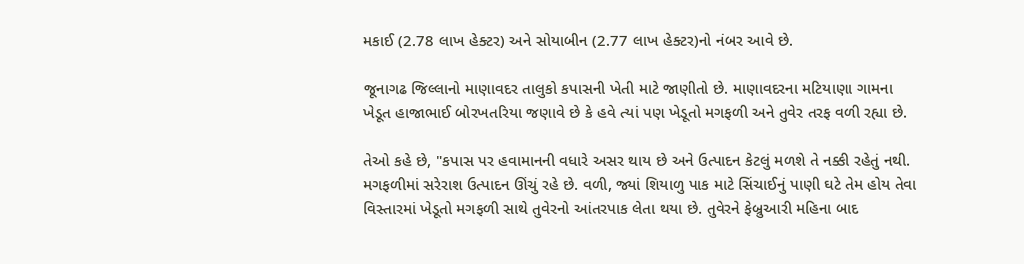મકાઈ (2.78 લાખ હેક્ટર) અને સોયાબીન (2.77 લાખ હેક્ટર)નો નંબર આવે છે.

જૂનાગઢ જિલ્લાનો માણાવદર તાલુકો કપાસની ખેતી માટે જાણીતો છે. માણાવદરના મટિયાણા ગામના ખેડૂત હાજાભાઈ બોરખતરિયા જણાવે છે કે હવે ત્યાં પણ ખેડૂતો મગફળી અને તુવેર તરફ વળી રહ્યા છે.

તેઓ કહે છે, "કપાસ પર હવામાનની વધારે અસર થાય છે અને ઉત્પાદન કેટલું મળશે તે નક્કી રહેતું નથી. મગફળીમાં સરેરાશ ઉત્પાદન ઊંચું રહે છે. વળી, જ્યાં શિયાળુ પાક માટે સિંચાઈનું પાણી ઘટે તેમ હોય તેવા વિસ્તારમાં ખેડૂતો મગફળી સાથે તુવેરનો આંતરપાક લેતા થયા છે. તુવેરને ફેબ્રુઆરી મહિના બાદ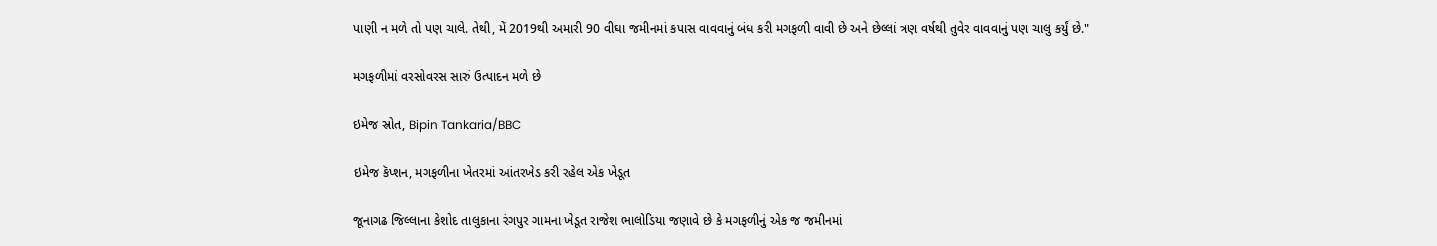પાણી ન મળે તો પણ ચાલે. તેથી, મેં 2019થી અમારી 90 વીઘા જમીનમાં કપાસ વાવવાનું બંધ કરી મગફળી વાવી છે અને છેલ્લાં ત્રણ વર્ષથી તુવેર વાવવાનું પણ ચાલુ કર્યું છે."

મગફળીમાં વરસોવરસ સારું ઉત્પાદન મળે છે

ઇમેજ સ્રોત, Bipin Tankaria/BBC

ઇમેજ કૅપ્શન, મગફળીના ખેતરમાં આંતરખેડ કરી રહેલ એક ખેડૂત

જૂનાગઢ જિલ્લાના કેશોદ તાલુકાના રંગપુર ગામના ખેડૂત રાજેશ ભાલોડિયા જણાવે છે કે મગફળીનું એક જ જમીનમાં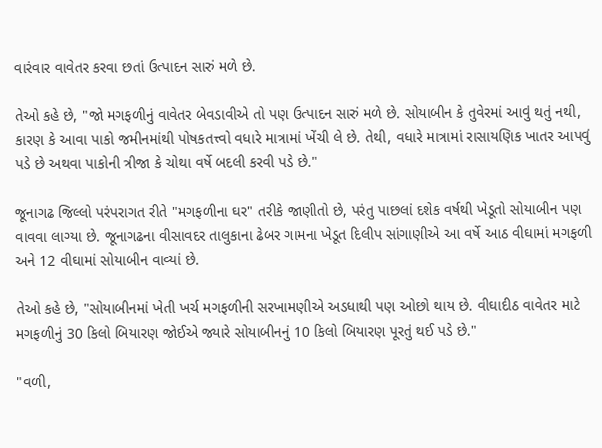વારંવાર વાવેતર કરવા છતાં ઉત્પાદન સારું મળે છે.

તેઓ કહે છે, "જો મગફળીનું વાવેતર બેવડાવીએ તો પણ ઉત્પાદન સારું મળે છે. સોયાબીન કે તુવેરમાં આવું થતું નથી, કારણ કે આવા પાકો જમીનમાંથી પોષકતત્ત્વો વધારે માત્રામાં ખેંચી લે છે. તેથી, વધારે માત્રામાં રાસાયણિક ખાતર આપવું પડે છે અથવા પાકોની ત્રીજા કે ચોથા વર્ષે બદલી કરવી પડે છે."

જૂનાગઢ જિલ્લો પરંપરાગત રીતે "મગફળીના ઘર" તરીકે જાણીતો છે, પરંતુ પાછલાં દશેક વર્ષથી ખેડૂતો સોયાબીન પણ વાવવા લાગ્યા છે. જૂનાગઢના વીસાવદર તાલુકાના ઢેબર ગામના ખેડૂત દિલીપ સાંગાણીએ આ વર્ષે આઠ વીઘામાં મગફળી અને 12 વીઘામાં સોયાબીન વાવ્યાં છે.

તેઓ કહે છે, "સોયાબીનમાં ખેતી ખર્ચ મગફળીની સરખામણીએ અડધાથી પણ ઓછો થાય છે. વીઘાદીઠ વાવેતર માટે મગફળીનું 30 કિલો બિયારણ જોઈએ જ્યારે સોયાબીનનું 10 કિલો બિયારણ પૂરતું થઈ પડે છે."

"વળી,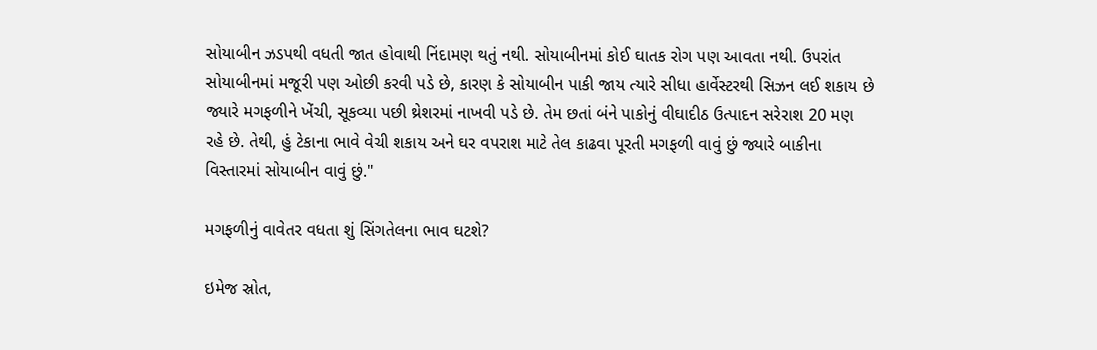સોયાબીન ઝડપથી વધતી જાત હોવાથી નિંદામણ થતું નથી. સોયાબીનમાં કોઈ ઘાતક રોગ પણ આવતા નથી. ઉપરાંત સોયાબીનમાં મજૂરી પણ ઓછી કરવી પડે છે, કારણ કે સોયાબીન પાકી જાય ત્યારે સીધા હાર્વેસ્ટરથી સિઝન લઈ શકાય છે જ્યારે મગફળીને ખેંચી, સૂકવ્યા પછી થ્રેશરમાં નાખવી પડે છે. તેમ છતાં બંને પાકોનું વીઘાદીઠ ઉત્પાદન સરેરાશ 20 મણ રહે છે. તેથી, હું ટેકાના ભાવે વેચી શકાય અને ઘર વપરાશ માટે તેલ કાઢવા પૂરતી મગફળી વાવું છું જ્યારે બાકીના વિસ્તારમાં સોયાબીન વાવું છું."

મગફળીનું વાવેતર વધતા શું સિંગતેલના ભાવ ઘટશે?

ઇમેજ સ્રોત,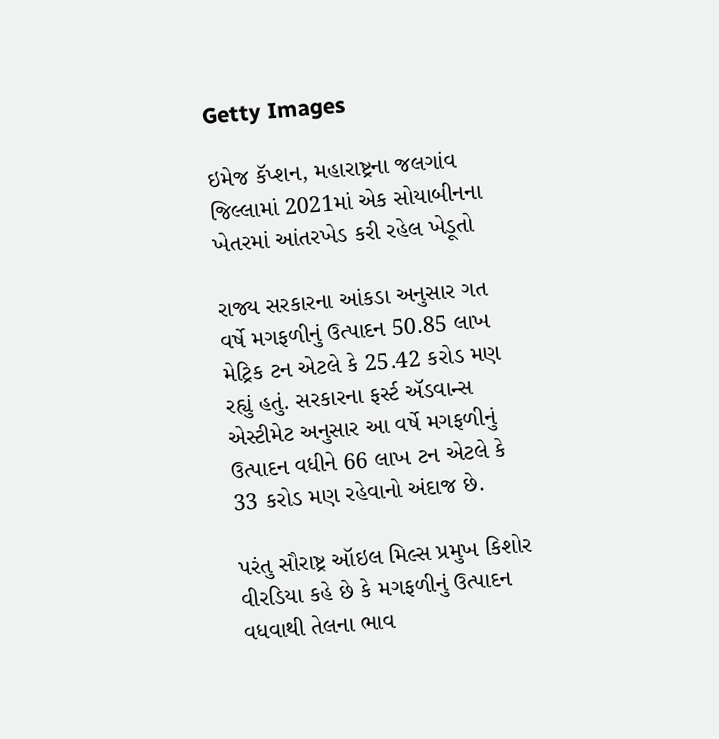Getty Images

ઇમેજ કૅપ્શન, મહારાષ્ટ્રના જલગાંવ જિલ્લામાં 2021માં એક સોયાબીનના ખેતરમાં આંતરખેડ કરી રહેલ ખેડૂતો

રાજ્ય સરકારના આંકડા અનુસાર ગત વર્ષે મગફળીનું ઉત્પાદન 50.85 લાખ મેટ્રિક ટન એટલે કે 25.42 કરોડ મણ રહ્યું હતું. સરકારના ફર્સ્ટ ઍડવાન્સ એસ્ટીમેટ અનુસાર આ વર્ષે મગફળીનું ઉત્પાદન વધીને 66 લાખ ટન એટલે કે 33 કરોડ મણ રહેવાનો અંદાજ છે.

પરંતુ સૌરાષ્ટ્ર ઑઇલ મિલ્સ પ્રમુખ કિશોર વીરડિયા કહે છે કે મગફળીનું ઉત્પાદન વધવાથી તેલના ભાવ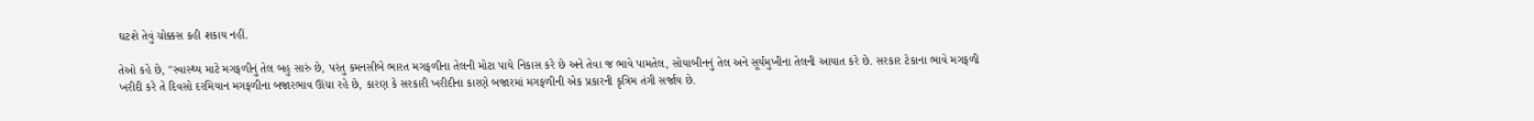ઘટશે તેવું ચોક્કસ કહી શકાય નહીં.

તેઓ કહે છે, "સ્વાસ્થ્ય માટે મગફળીનું તેલ બહુ સારું છે, પરંતુ કમનસીબે ભારત મગફળીના તેલની મોટા પાયે નિકાસ કરે છે અને તેવા જ ભાવે પામતેલ, સોયાબીનનું તેલ અને સૂર્યમુખીના તેલની આયાત કરે છે. સરકાર ટેકાના ભાવે મગફળી ખરીદી કરે તે દિવસો દરમિયાન મગફળીના બજારભાવ ઊંચા રહે છે, કારણ કે સરકારી ખરીદીના કારણે બજારમાં મગફળીની એક પ્રકારની કૃત્રિમ તંગી સર્જાય છે.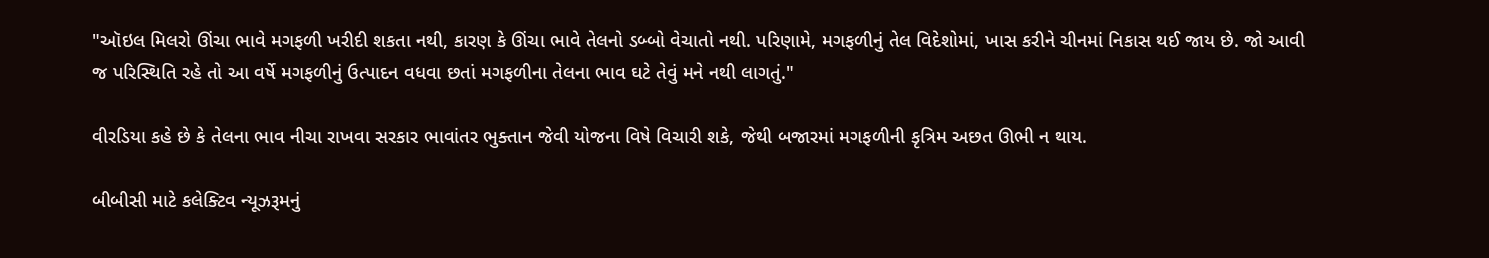"ઑઇલ મિલરો ઊંચા ભાવે મગફળી ખરીદી શકતા નથી, કારણ કે ઊંચા ભાવે તેલનો ડબ્બો વેચાતો નથી. પરિણામે, મગફળીનું તેલ વિદેશોમાં, ખાસ કરીને ચીનમાં નિકાસ થઈ જાય છે. જો આવી જ પરિસ્થિતિ રહે તો આ વર્ષે મગફળીનું ઉત્પાદન વધવા છતાં મગફળીના તેલના ભાવ ઘટે તેવું મને નથી લાગતું."

વીરડિયા કહે છે કે તેલના ભાવ નીચા રાખવા સરકાર ભાવાંતર ભુક્તાન જેવી યોજના વિષે વિચારી શકે, જેથી બજારમાં મગફળીની કૃત્રિમ અછત ઊભી ન થાય.

બીબીસી માટે કલેક્ટિવ ન્યૂઝરૂમનું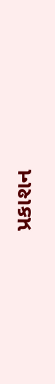પ્રકાશન